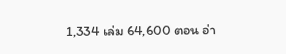1,334 เล่ม 64,600 ตอน อ่า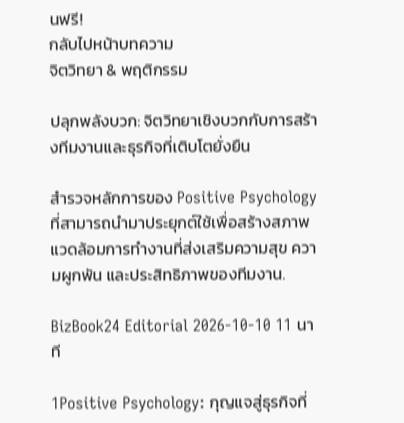นฟรี!
กลับไปหน้าบทความ
จิตวิทยา & พฤติกรรม

ปลุกพลังบวก: จิตวิทยาเชิงบวกกับการสร้างทีมงานและธุรกิจที่เติบโตยั่งยืน

สำรวจหลักการของ Positive Psychology ที่สามารถนำมาประยุกต์ใช้เพื่อสร้างสภาพแวดล้อมการทำงานที่ส่งเสริมความสุข ความผูกพัน และประสิทธิภาพของทีมงาน.

BizBook24 Editorial 2026-10-10 11 นาที

1Positive Psychology: กุญแจสู่ธุรกิจที่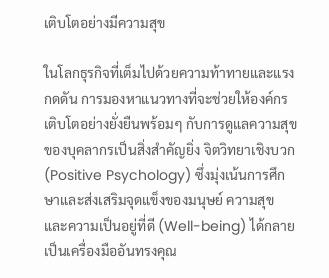เติบโตอย่างมีความสุข

ในโลกธุรกิจที่เต็มไปด้วยความท้าทายและแรงกดดัน การมองหาแนวทางที่จะช่วยให้องค์กรเติบโตอย่างยั่งยืนพร้อมๆ กับการดูแลความสุขของบุคลากรเป็นสิ่งสำคัญยิ่ง จิตวิทยาเชิงบวก (Positive Psychology) ซึ่งมุ่งเน้นการศึกษาและส่งเสริมจุดแข็งของมนุษย์ ความสุข และความเป็นอยู่ที่ดี (Well-being) ได้กลายเป็นเครื่องมืออันทรงคุณ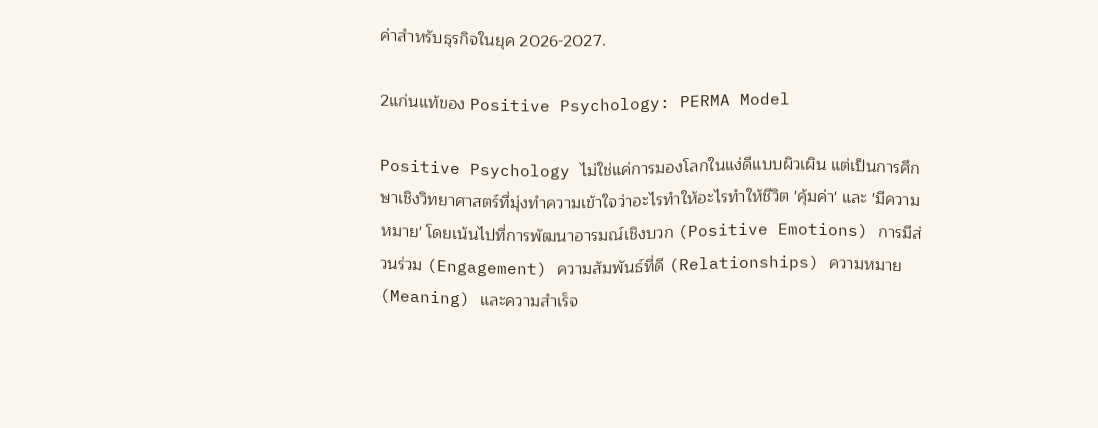ค่าสำหรับธุรกิจในยุค 2026-2027.

2แก่นแท้ของ Positive Psychology: PERMA Model

Positive Psychology ไม่ใช่แค่การมองโลกในแง่ดีแบบผิวเผิน แต่เป็นการศึกษาเชิงวิทยาศาสตร์ที่มุ่งทำความเข้าใจว่าอะไรทำให้อะไรทำให้ชีวิต 'คุ้มค่า' และ 'มีความหมาย' โดยเน้นไปที่การพัฒนาอารมณ์เชิงบวก (Positive Emotions) การมีส่วนร่วม (Engagement) ความสัมพันธ์ที่ดี (Relationships) ความหมาย (Meaning) และความสำเร็จ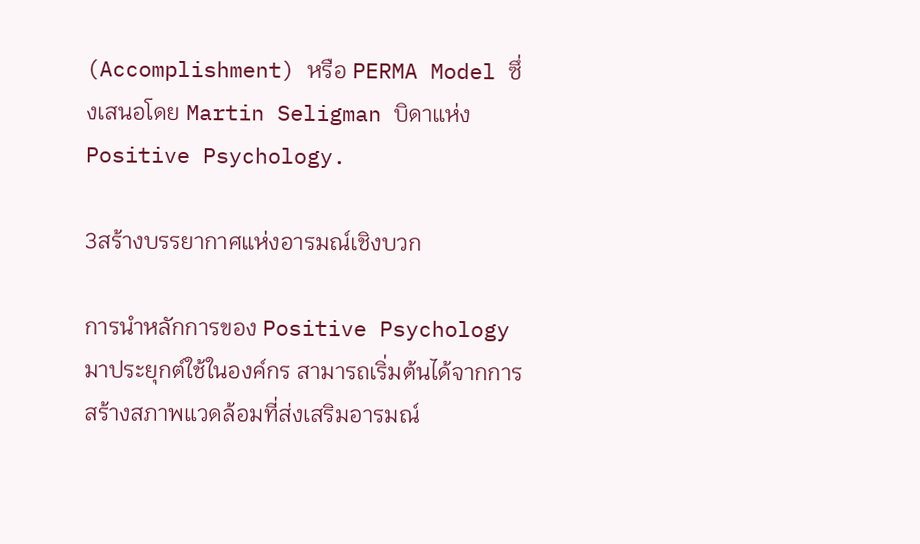(Accomplishment) หรือ PERMA Model ซึ่งเสนอโดย Martin Seligman บิดาแห่ง Positive Psychology.

3สร้างบรรยากาศแห่งอารมณ์เชิงบวก

การนำหลักการของ Positive Psychology มาประยุกต์ใช้ในองค์กร สามารถเริ่มต้นได้จากการสร้างสภาพแวดล้อมที่ส่งเสริมอารมณ์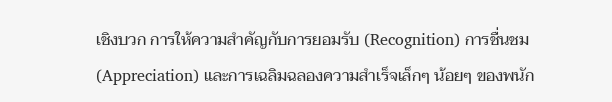เชิงบวก การให้ความสำคัญกับการยอมรับ (Recognition) การชื่นชม (Appreciation) และการเฉลิมฉลองความสำเร็จเล็กๆ น้อยๆ ของพนัก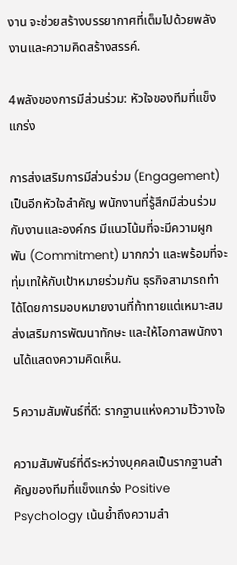งาน จะช่วยสร้างบรรยากาศที่เต็มไปด้วยพลังงานและความคิดสร้างสรรค์.

4พลังของการมีส่วนร่วม: หัวใจของทีมที่แข็งแกร่ง

การส่งเสริมการมีส่วนร่วม (Engagement) เป็นอีกหัวใจสำคัญ พนักงานที่รู้สึกมีส่วนร่วมกับงานและองค์กร มีแนวโน้มที่จะมีความผูกพัน (Commitment) มากกว่า และพร้อมที่จะทุ่มเทให้กับเป้าหมายร่วมกัน ธุรกิจสามารถทำได้โดยการมอบหมายงานที่ท้าทายแต่เหมาะสม ส่งเสริมการพัฒนาทักษะ และให้โอกาสพนักงานได้แสดงความคิดเห็น.

5ความสัมพันธ์ที่ดี: รากฐานแห่งความไว้วางใจ

ความสัมพันธ์ที่ดีระหว่างบุคคลเป็นรากฐานสำคัญของทีมที่แข็งแกร่ง Positive Psychology เน้นย้ำถึงความสำ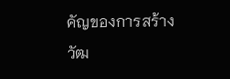คัญของการสร้างวัฒ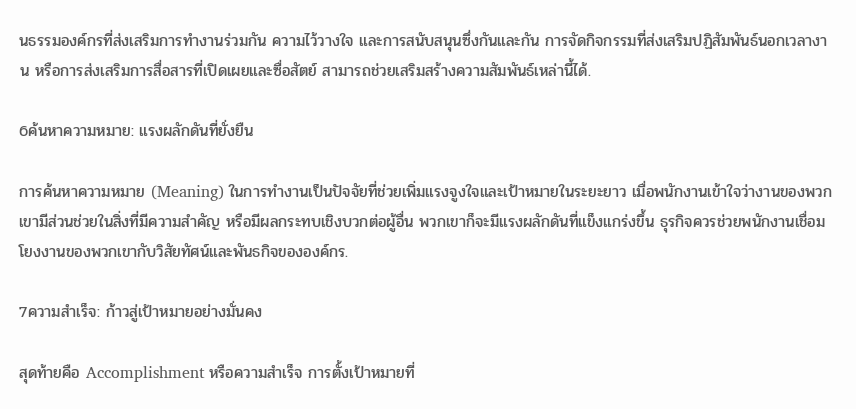นธรรมองค์กรที่ส่งเสริมการทำงานร่วมกัน ความไว้วางใจ และการสนับสนุนซึ่งกันและกัน การจัดกิจกรรมที่ส่งเสริมปฏิสัมพันธ์นอกเวลางาน หรือการส่งเสริมการสื่อสารที่เปิดเผยและซื่อสัตย์ สามารถช่วยเสริมสร้างความสัมพันธ์เหล่านี้ได้.

6ค้นหาความหมาย: แรงผลักดันที่ยั่งยืน

การค้นหาความหมาย (Meaning) ในการทำงานเป็นปัจจัยที่ช่วยเพิ่มแรงจูงใจและเป้าหมายในระยะยาว เมื่อพนักงานเข้าใจว่างานของพวกเขามีส่วนช่วยในสิ่งที่มีความสำคัญ หรือมีผลกระทบเชิงบวกต่อผู้อื่น พวกเขาก็จะมีแรงผลักดันที่แข็งแกร่งขึ้น ธุรกิจควรช่วยพนักงานเชื่อมโยงงานของพวกเขากับวิสัยทัศน์และพันธกิจขององค์กร.

7ความสำเร็จ: ก้าวสู่เป้าหมายอย่างมั่นคง

สุดท้ายคือ Accomplishment หรือความสำเร็จ การตั้งเป้าหมายที่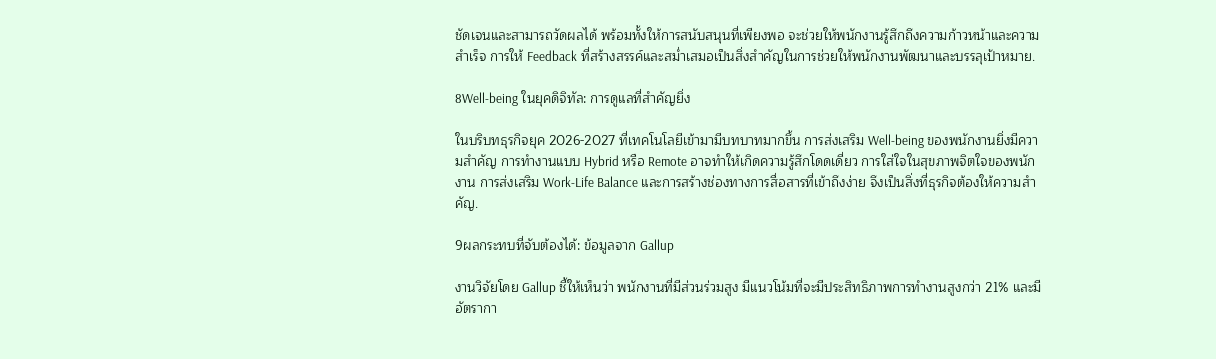ชัดเจนและสามารถวัดผลได้ พร้อมทั้งให้การสนับสนุนที่เพียงพอ จะช่วยให้พนักงานรู้สึกถึงความก้าวหน้าและความสำเร็จ การให้ Feedback ที่สร้างสรรค์และสม่ำเสมอเป็นสิ่งสำคัญในการช่วยให้พนักงานพัฒนาและบรรลุเป้าหมาย.

8Well-being ในยุคดิจิทัล: การดูแลที่สำคัญยิ่ง

ในบริบทธุรกิจยุค 2026-2027 ที่เทคโนโลยีเข้ามามีบทบาทมากขึ้น การส่งเสริม Well-being ของพนักงานยิ่งมีความสำคัญ การทำงานแบบ Hybrid หรือ Remote อาจทำให้เกิดความรู้สึกโดดเดี่ยว การใส่ใจในสุขภาพจิตใจของพนักงาน การส่งเสริม Work-Life Balance และการสร้างช่องทางการสื่อสารที่เข้าถึงง่าย จึงเป็นสิ่งที่ธุรกิจต้องให้ความสำคัญ.

9ผลกระทบที่จับต้องได้: ข้อมูลจาก Gallup

งานวิจัยโดย Gallup ชี้ให้เห็นว่า พนักงานที่มีส่วนร่วมสูง มีแนวโน้มที่จะมีประสิทธิภาพการทำงานสูงกว่า 21% และมีอัตรากา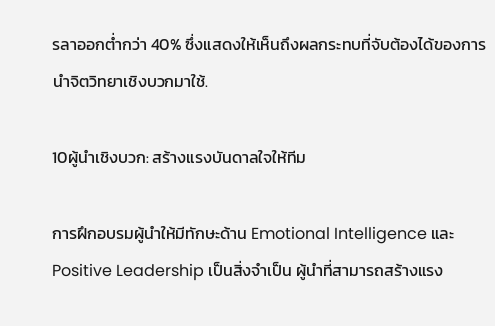รลาออกต่ำกว่า 40% ซึ่งแสดงให้เห็นถึงผลกระทบที่จับต้องได้ของการนำจิตวิทยาเชิงบวกมาใช้.

10ผู้นำเชิงบวก: สร้างแรงบันดาลใจให้ทีม

การฝึกอบรมผู้นำให้มีทักษะด้าน Emotional Intelligence และ Positive Leadership เป็นสิ่งจำเป็น ผู้นำที่สามารถสร้างแรง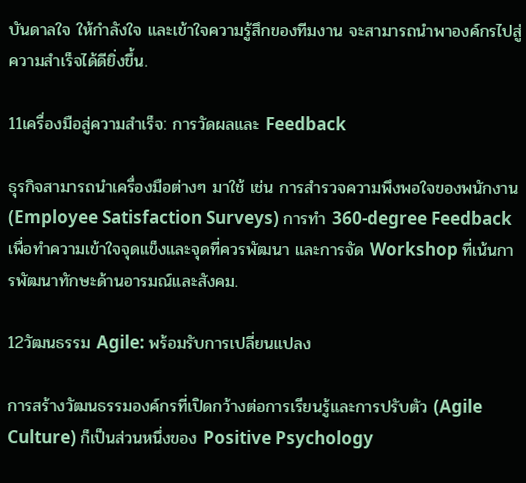บันดาลใจ ให้กำลังใจ และเข้าใจความรู้สึกของทีมงาน จะสามารถนำพาองค์กรไปสู่ความสำเร็จได้ดียิ่งขึ้น.

11เครื่องมือสู่ความสำเร็จ: การวัดผลและ Feedback

ธุรกิจสามารถนำเครื่องมือต่างๆ มาใช้ เช่น การสำรวจความพึงพอใจของพนักงาน (Employee Satisfaction Surveys) การทำ 360-degree Feedback เพื่อทำความเข้าใจจุดแข็งและจุดที่ควรพัฒนา และการจัด Workshop ที่เน้นการพัฒนาทักษะด้านอารมณ์และสังคม.

12วัฒนธรรม Agile: พร้อมรับการเปลี่ยนแปลง

การสร้างวัฒนธรรมองค์กรที่เปิดกว้างต่อการเรียนรู้และการปรับตัว (Agile Culture) ก็เป็นส่วนหนึ่งของ Positive Psychology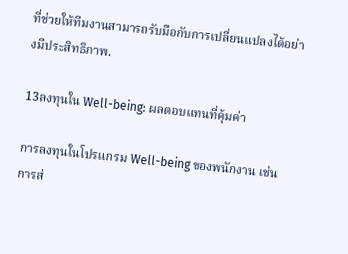ที่ช่วยให้ทีมงานสามารถรับมือกับการเปลี่ยนแปลงได้อย่างมีประสิทธิภาพ.

13ลงทุนใน Well-being: ผลตอบแทนที่คุ้มค่า

การลงทุนในโปรแกรม Well-being ของพนักงาน เช่น การส่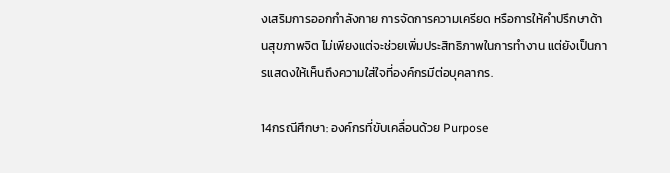งเสริมการออกกำลังกาย การจัดการความเครียด หรือการให้คำปรึกษาด้านสุขภาพจิต ไม่เพียงแต่จะช่วยเพิ่มประสิทธิภาพในการทำงาน แต่ยังเป็นการแสดงให้เห็นถึงความใส่ใจที่องค์กรมีต่อบุคลากร.

14กรณีศึกษา: องค์กรที่ขับเคลื่อนด้วย Purpose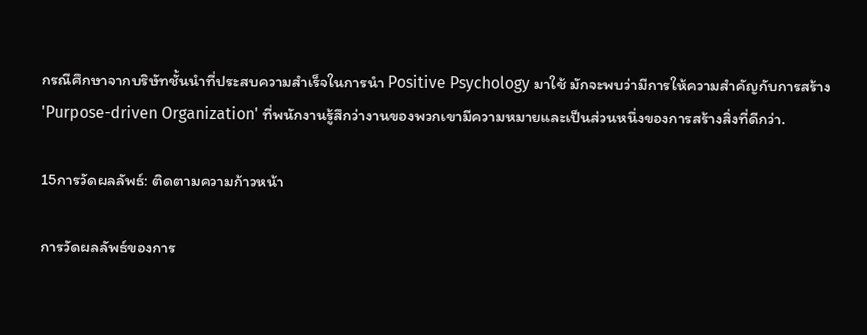กรณีศึกษาจากบริษัทชั้นนำที่ประสบความสำเร็จในการนำ Positive Psychology มาใช้ มักจะพบว่ามีการให้ความสำคัญกับการสร้าง 'Purpose-driven Organization' ที่พนักงานรู้สึกว่างานของพวกเขามีความหมายและเป็นส่วนหนึ่งของการสร้างสิ่งที่ดีกว่า.

15การวัดผลลัพธ์: ติดตามความก้าวหน้า

การวัดผลลัพธ์ของการ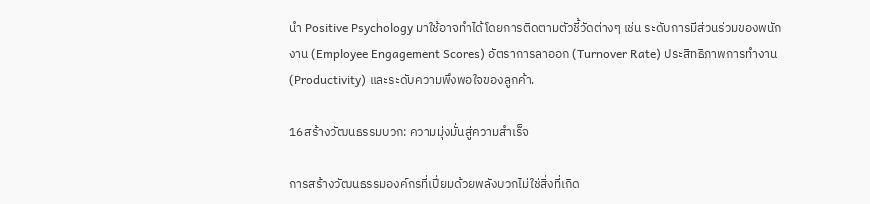นำ Positive Psychology มาใช้อาจทำได้โดยการติดตามตัวชี้วัดต่างๆ เช่น ระดับการมีส่วนร่วมของพนักงาน (Employee Engagement Scores) อัตราการลาออก (Turnover Rate) ประสิทธิภาพการทำงาน (Productivity) และระดับความพึงพอใจของลูกค้า.

16สร้างวัฒนธรรมบวก: ความมุ่งมั่นสู่ความสำเร็จ

การสร้างวัฒนธรรมองค์กรที่เปี่ยมด้วยพลังบวกไม่ใช่สิ่งที่เกิด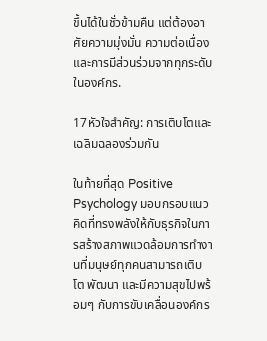ขึ้นได้ในชั่วข้ามคืน แต่ต้องอาศัยความมุ่งมั่น ความต่อเนื่อง และการมีส่วนร่วมจากทุกระดับในองค์กร.

17หัวใจสำคัญ: การเติบโตและเฉลิมฉลองร่วมกัน

ในท้ายที่สุด Positive Psychology มอบกรอบแนวคิดที่ทรงพลังให้กับธุรกิจในการสร้างสภาพแวดล้อมการทำงานที่มนุษย์ทุกคนสามารถเติบโต พัฒนา และมีความสุขไปพร้อมๆ กับการขับเคลื่อนองค์กร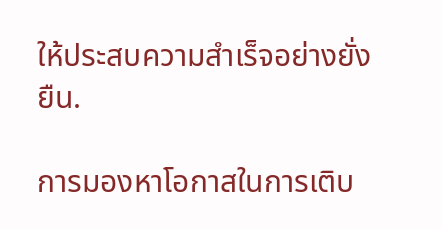ให้ประสบความสำเร็จอย่างยั่งยืน.

การมองหาโอกาสในการเติบ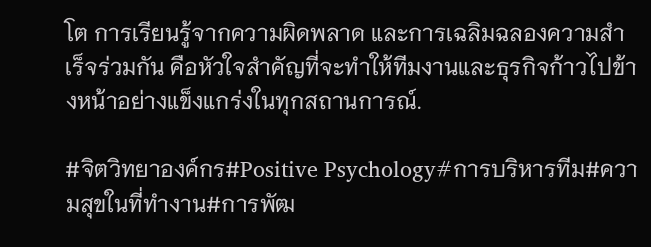โต การเรียนรู้จากความผิดพลาด และการเฉลิมฉลองความสำเร็จร่วมกัน คือหัวใจสำคัญที่จะทำให้ทีมงานและธุรกิจก้าวไปข้างหน้าอย่างแข็งแกร่งในทุกสถานการณ์.

#จิตวิทยาองค์กร#Positive Psychology#การบริหารทีม#ความสุขในที่ทำงาน#การพัฒ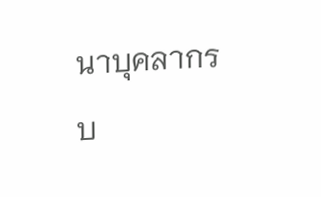นาบุคลากร

บ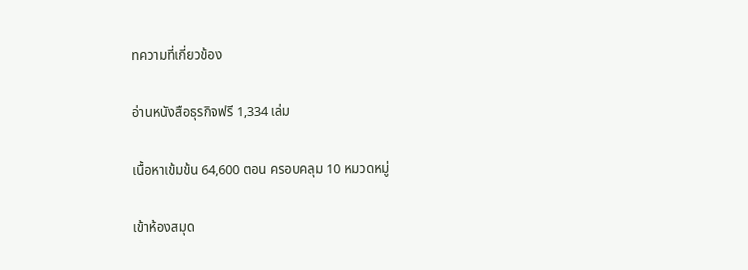ทความที่เกี่ยวข้อง

อ่านหนังสือธุรกิจฟรี 1,334 เล่ม

เนื้อหาเข้มข้น 64,600 ตอน ครอบคลุม 10 หมวดหมู่

เข้าห้องสมุด